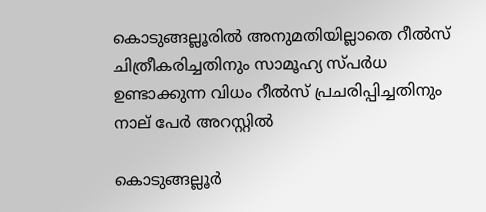കൊടുങ്ങല്ലൂരിൽ അനുമതിയില്ലാതെ റീൽസ് ചിത്രീകരിച്ചതിനും സാമൂഹ്യ സ്പർധ ഉണ്ടാക്കുന്ന വിധം റീൽസ് പ്രചരിപ്പിച്ചതിനും നാല് പേർ അറസ്റ്റിൽ

കൊടുങ്ങല്ലൂർ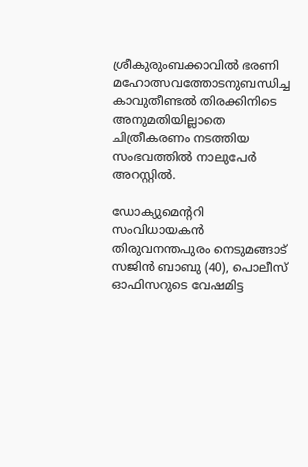ശ്രീകുരുംബക്കാവിൽ ഭരണി മഹോത്സവത്തോടനുബന്ധിച്ച കാവുതീണ്ടൽ തിരക്കിനിടെ അനുമതിയില്ലാതെ ചിത്രീകരണം നടത്തിയ സംഭവത്തിൽ നാലുപേർ അറസ്റ്റിൽ.

ഡോക്യുമെന്ററി സംവിധായകൻ തിരുവനന്തപുരം നെടുമങ്ങാട് സജിൻ ബാബു (40), പൊലീസ് ഓഫിസറുടെ വേഷമിട്ട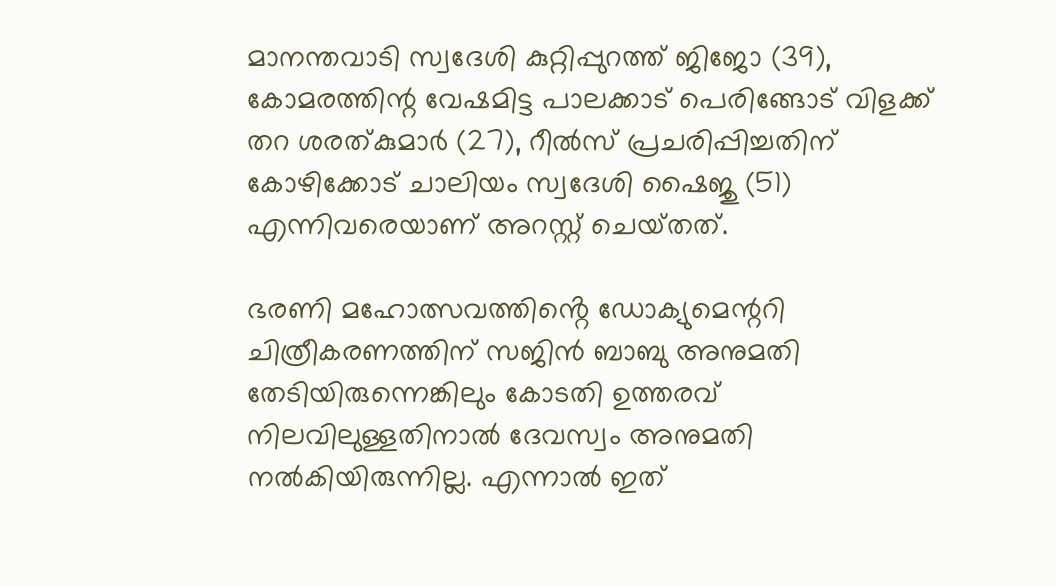മാനന്തവാടി സ്വദേശി കുറ്റിപ്പുറത്ത് ജിജോ (39), കോമരത്തിന്റ വേഷമിട്ട പാലക്കാട് പെരിങ്ങോട് വിളക്ക് തറ ശരത്കുമാർ (27), റീൽസ് പ്രചരിപ്പിച്ചതിന് കോഴിക്കോട് ചാലിയം സ്വദേശി ഷൈജു (51) എന്നിവരെയാണ് അറസ്റ്റ് ചെയ്‌തത്.

ഭരണി മഹോത്സവത്തിൻ്റെ ഡോക്യുമെന്ററി ചിത്രീകരണത്തിന് സജിൻ ബാബു അനുമതി തേടിയിരുന്നെങ്കിലും കോടതി ഉത്തരവ് നിലവിലുള്ളതിനാൽ ദേവസ്വം അനുമതി നൽകിയിരുന്നില്ല. എന്നാൽ ഇത്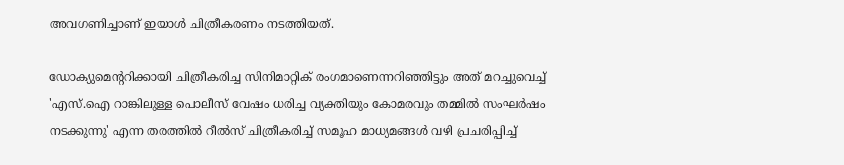അവഗണിച്ചാണ് ഇയാൾ ചിത്രീകരണം നടത്തിയത്.

ഡോക്യുമെന്ററിക്കായി ചിത്രീകരിച്ച സിനിമാറ്റിക് രംഗമാണെന്നറിഞ്ഞിട്ടും അത് മറച്ചുവെച്ച് 'എസ്.ഐ റാങ്കിലുള്ള പൊലീസ് വേഷം ധരിച്ച വ്യക്തിയും കോമരവും തമ്മിൽ സംഘർഷം നടക്കുന്നു' എന്ന തരത്തിൽ റീൽസ് ചിത്രീകരിച്ച് സമൂഹ മാധ്യമങ്ങൾ വഴി പ്രചരിപ്പിച്ച്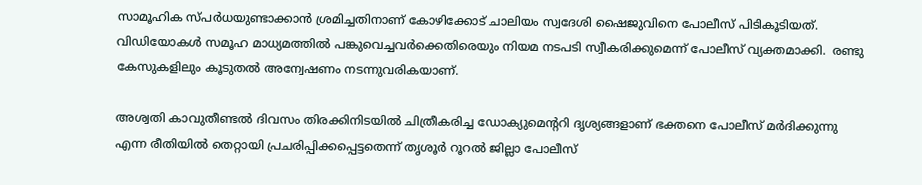സാമൂഹിക സ്പർധയുണ്ടാക്കാൻ ശ്രമിച്ചതിനാണ് കോഴിക്കോട് ചാലിയം സ്വദേശി ഷൈജുവിനെ പോലീസ് പിടികൂടിയത്. വിഡിയോകൾ സമൂഹ മാധ്യമത്തിൽ പങ്കുവെച്ചവർക്കെതിരെയും നിയമ നടപടി സ്വീകരിക്കുമെന്ന് പോലീസ് വ്യക്തമാക്കി.  രണ്ടു കേസുകളിലും കൂടുതൽ അന്വേഷണം നടന്നുവരികയാണ്.

അശ്വതി കാവുതീണ്ടൽ ദിവസം തിരക്കിനിടയിൽ ചിത്രീകരിച്ച ഡോക്യുമെൻ്ററി ദൃശ്യങ്ങളാണ് ഭക്തനെ പോലീസ് മർദിക്കുന്നു എന്ന രീതിയിൽ തെറ്റായി പ്രചരിപ്പിക്കപ്പെട്ടതെന്ന് തൃശൂർ റൂറൽ ജില്ലാ പോലീസ്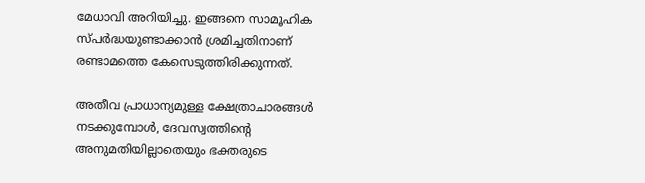മേധാവി അറിയിച്ചു. ഇങ്ങനെ സാമൂഹിക സ്പർദ്ധയുണ്ടാക്കാൻ ശ്രമിച്ചതിനാണ് രണ്ടാമത്തെ കേസെടുത്തിരിക്കുന്നത്.

അതീവ പ്രാധാന്യമുള്ള ക്ഷേത്രാചാരങ്ങൾ നടക്കുമ്പോൾ, ദേവസ്വത്തിൻ്റെ അനുമതിയില്ലാതെയും ഭക്തരുടെ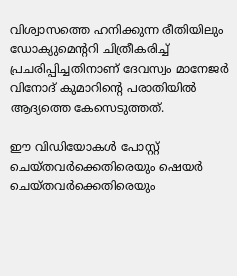വിശ്വാസത്തെ ഹനിക്കുന്ന രീതിയിലും ഡോക്യുമെന്ററി ചിത്രീകരിച്ച് പ്രചരിപ്പിച്ചതിനാണ് ദേവസ്വം മാനേജർ വിനോദ് കുമാറിൻ്റെ പരാതിയിൽ ആദ്യത്തെ കേസെടുത്തത്.

ഈ വിഡിയോകൾ പോസ്റ്റ് ചെയ്തവർക്കെതിരെയും ഷെയർ ചെയ്തവർക്കെതിരെയും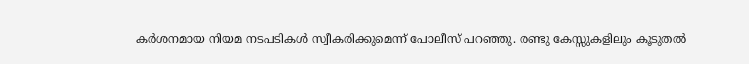കർശനമായ നിയമ നടപടികൾ സ്വീകരിക്കുമെന്ന് പോലീസ് പറഞ്ഞു. രണ്ടു കേസ്സുകളിലും കൂടുതൽ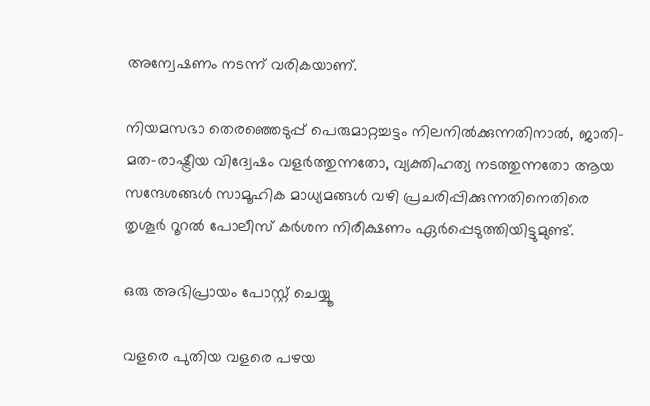അന്വേഷണം നടന്ന് വരികയാണ്.

നിയമസഭാ തെരഞ്ഞെടുപ്പ് പെരുമാറ്റച്ചട്ടം നിലനിൽക്കുന്നതിനാൽ, ജാതി-മത-രാഷ്ട്രീയ വിദ്വേഷം വളർത്തുന്നതോ, വ്യക്തിഹത്യ നടത്തുന്നതോ ആയ സന്ദേശങ്ങൾ സാമൂഹിക മാധ്യമങ്ങൾ വഴി പ്രചരിപ്പിക്കുന്നതിനെതിരെ തൃശൂർ റൂറൽ പോലീസ് കർശന നിരീക്ഷണം ഏർപ്പെടുത്തിയിട്ടുമുണ്ട്.

ഒരു അഭിപ്രായം പോസ്റ്റ് ചെയ്യൂ

വളരെ പുതിയ വളരെ പഴയ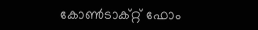കോൺടാക്റ്റ് ഫോം